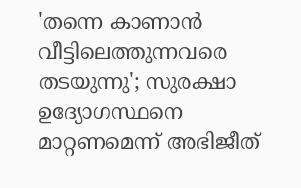'തന്നെ കാണാൻ വീട്ടിലെത്തുന്നവരെ തടയുന്നു'; സുരക്ഷാ ഉദ‍്യോഗസ്ഥനെ മാറ്റണമെന്ന് അഭിജീത്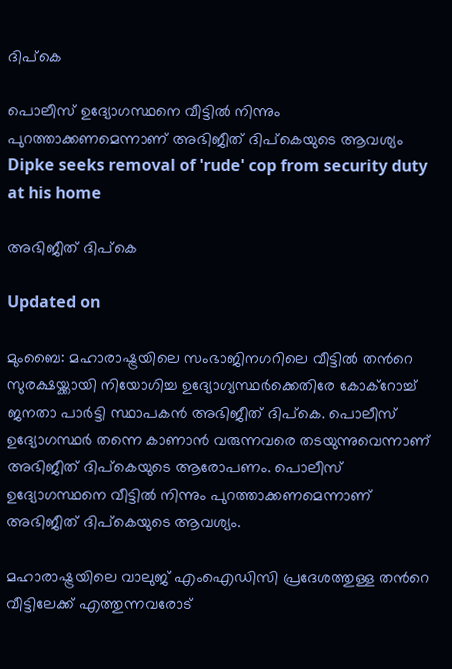ദിപ്കെ

പൊലീസ് ഉദ‍്യോഗസ്ഥനെ വീട്ടിൽ നിന്നും പുറത്താക്കണമെന്നാണ് അഭിജീത് ദിപ്കെയുടെ ആവശ‍്യം
Dipke seeks removal of 'rude' cop from security duty at his home

അഭിജീത് ദിപ്കെ

Updated on

മുംബൈ: മഹാരാഷ്ട്രയിലെ സംഭാജിനഗറിലെ വീട്ടിൽ തന്‍റെ സുരക്ഷയ്ക്കായി നിയോഗിച്ച ഉദ‍്യോഗ‍്യസ്ഥർക്കെതിരേ കോക്‌റോച്ച് ജനതാ പാർട്ടി സ്ഥാപകൻ അഭിജീത് ദിപ്കെ. പൊലീസ് ഉദ‍്യോഗസ്ഥർ തന്നെ കാണാൻ വരുന്നവരെ തടയുന്നുവെന്നാണ് അഭിജീത് ദിപ്കെയുടെ ആരോപണം. പൊലീസ് ഉദ‍്യോഗസ്ഥനെ വീട്ടിൽ നിന്നും പുറത്താക്കണമെന്നാണ് അഭിജീത് ദിപ്കെയുടെ ആവശ‍്യം.

മഹാരാഷ്ട്രയിലെ വാലുജ് എംഐഡിസി പ്രദേശത്തുള്ള തന്‍റെ വീട്ടിലേക്ക് എത്തുന്നവരോട്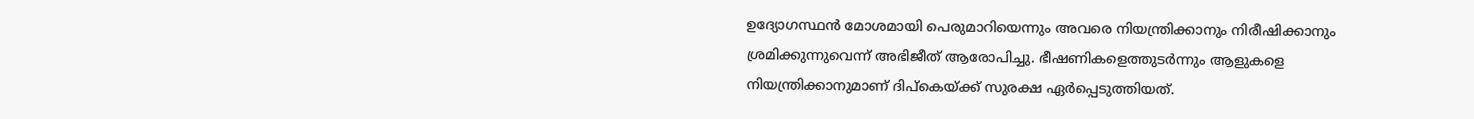ഉദ‍്യോഗസ്ഥൻ മോശമായി പെരുമാറിയെന്നും അവരെ നിയന്ത്രിക്കാനും നിരീഷിക്കാനും ശ്രമിക്കുന്നുവെന്ന് അഭിജീത് ആരോപിച്ചു. ഭീഷണികളെത്തുടർന്നും ആളുകളെ നിയന്ത്രിക്കാനുമാണ് ദിപ്കെയ്ക്ക് സുരക്ഷ ഏർപ്പെടുത്തിയത്.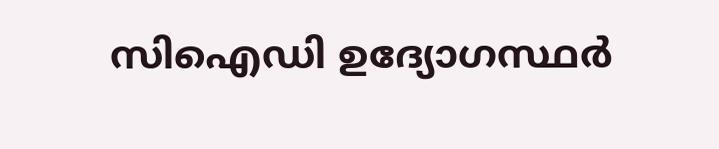സിഐഡി ഉദ‍്യോഗസ്ഥർ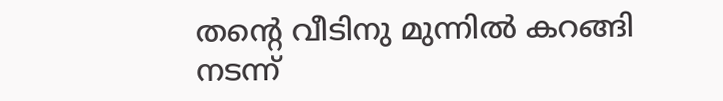തന്‍റെ വീടിനു മുന്നിൽ കറങ്ങി നടന്ന്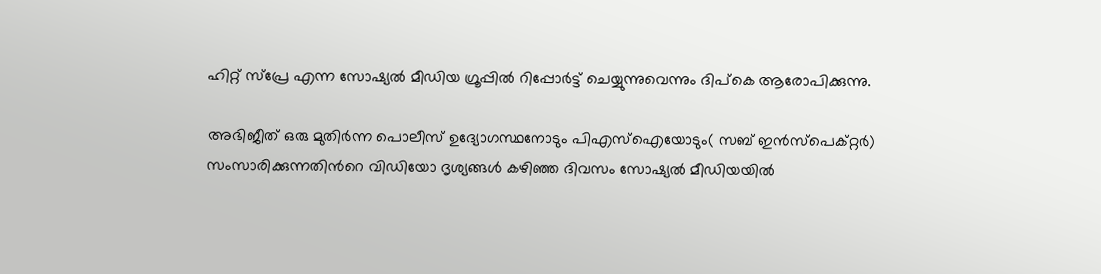ഹിറ്റ് സ്പ്രേ എന്ന സോഷ‍്യൽ മീഡിയ ഗ്രൂപ്പിൽ റിപ്പോർട്ട് ചെയ്യുന്നുവെന്നും ദിപ്കെ ആരോപിക്കുന്നു.

അഭിജീത് ഒരു മുതിർന്ന പൊലീസ് ഉദ‍്യോഗസ്ഥനോടും പിഎസ്ഐയോടും( സബ് ഇൻസ്പെക്റ്റർ) സംസാരിക്കുന്നതിന്‍റെ വിഡിയോ ദൃശ‍്യങ്ങൾ കഴിഞ്ഞ ദിവസം സോഷ‍്യൽ മീഡിയയിൽ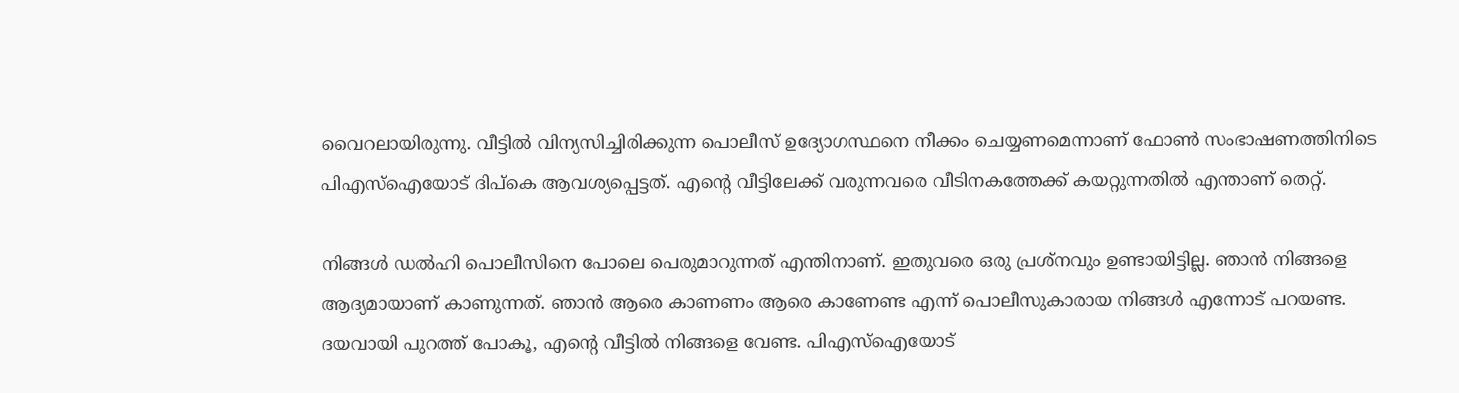വൈറലായിരുന്നു. വീട്ടിൽ വിന‍്യസിച്ചിരിക്കുന്ന പൊലീസ് ഉദ‍്യോഗസ്ഥനെ നീക്കം ചെയ്യണമെന്നാണ് ഫോൺ സംഭാഷണത്തിനിടെ പിഎസ്ഐയോട് ദിപ്കെ ആവശ‍്യപ്പെട്ടത്. എന്‍റെ വീട്ടിലേക്ക് വരുന്നവരെ വീടിനകത്തേക്ക് കയറ്റുന്നതിൽ എന്താണ് തെറ്റ്.

നിങ്ങൾ ഡൽഹി പൊലീസിനെ പോലെ പെരുമാറുന്നത് എന്തിനാണ്. ഇതുവരെ ഒരു പ്രശ്നവും ഉണ്ടായിട്ടില്ല. ഞാൻ നിങ്ങളെ ആദ‍്യമായാണ് കാണുന്നത്. ഞാൻ ആരെ കാണണം ആരെ കാണേണ്ട എന്ന് പൊലീസുകാരായ നിങ്ങൾ എന്നോട് പറയണ്ട. ദയവായി പുറത്ത് പോകൂ, എന്‍റെ വീട്ടിൽ നിങ്ങളെ വേണ്ട. പിഎസ്ഐയോട്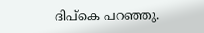ദിപ്കെ പറഞ്ഞു.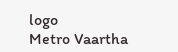logo
Metro Vaartha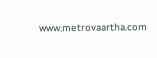www.metrovaartha.com